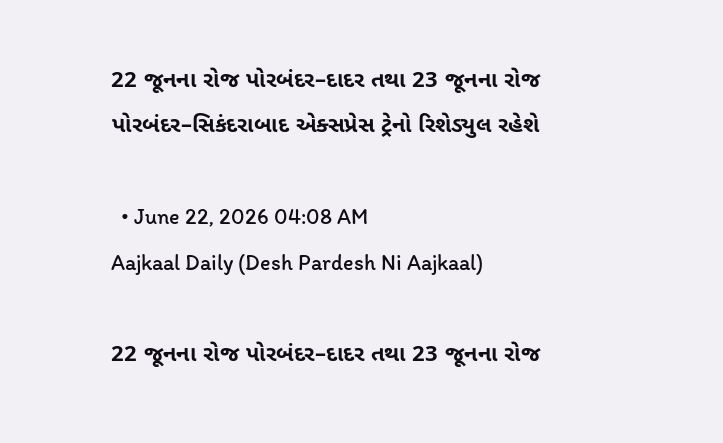22 જૂનના રોજ પોરબંદર–દાદર તથા 23 જૂનના રોજ પોરબંદર–સિકંદરાબાદ એક્સપ્રેસ ટ્રેનો રિશેડ્યુલ રહેશે

  • June 22, 2026 04:08 AM
Aajkaal Daily (Desh Pardesh Ni Aajkaal)

22 જૂનના રોજ પોરબંદર–દાદર તથા 23 જૂનના રોજ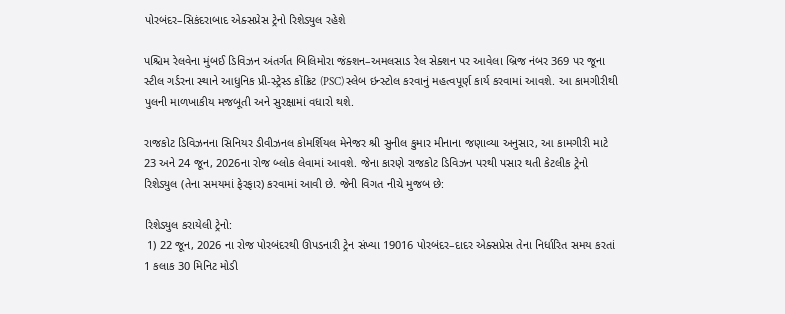પોરબંદર–સિકંદરાબાદ એક્સપ્રેસ ટ્રેનો રિશેડ્યુલ રહેશે

પશ્ચિમ રેલવેના મુંબઈ ડિવિઝન અંતર્ગત બિલિમોરા જંક્શન–અમલસાડ રેલ સેક્શન પર આવેલા બ્રિજ નંબર 369 પર જૂના સ્ટીલ ગર્ડરના સ્થાને આધુનિક પ્રી-સ્ટ્રેસ્ડ કોંક્રિટ (PSC) સ્લેબ ઇન્સ્ટોલ કરવાનું મહત્વપૂર્ણ કાર્ય કરવામાં આવશે. આ કામગીરીથી પુલની માળખાકીય મજબૂતી અને સુરક્ષામાં વધારો થશે.

રાજકોટ ડિવિઝનના સિનિયર ડીવીઝનલ કોમર્શિયલ મેનેજર શ્રી સુનીલ કુમાર મીનાના જણાવ્યા અનુસાર, આ કામગીરી માટે 23 અને 24 જૂન, 2026ના રોજ બ્લોક લેવામાં આવશે. જેના કારણે રાજકોટ ડિવિઝન પરથી પસાર થતી કેટલીક ટ્રેનો રિશેડ્યુલ (તેના સમયમાં ફેરફાર) કરવામાં આવી છે. જેની વિગત નીચે મુજબ છે:

રિશેડ્યુલ કરાયેલી ટ્રેનો:
 1) 22 જૂન, 2026 ના રોજ પોરબંદરથી ઊપડનારી ટ્રેન સંખ્યા 19016 પોરબંદર–દાદર એક્સપ્રેસ તેના નિર્ધારિત સમય કરતાં 1 કલાક 30 મિનિટ મોડી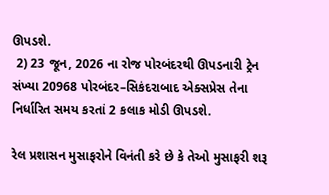ઊપડશે.
 2) 23 જૂન, 2026 ના રોજ પોરબંદરથી ઊપડનારી ટ્રેન સંખ્યા 20968 પોરબંદર–સિકંદરાબાદ એક્સપ્રેસ તેના નિર્ધારિત સમય કરતાં 2 કલાક મોડી ઊપડશે.

રેલ પ્રશાસન મુસાફરોને વિનંતી કરે છે કે તેઓ મુસાફરી શરૂ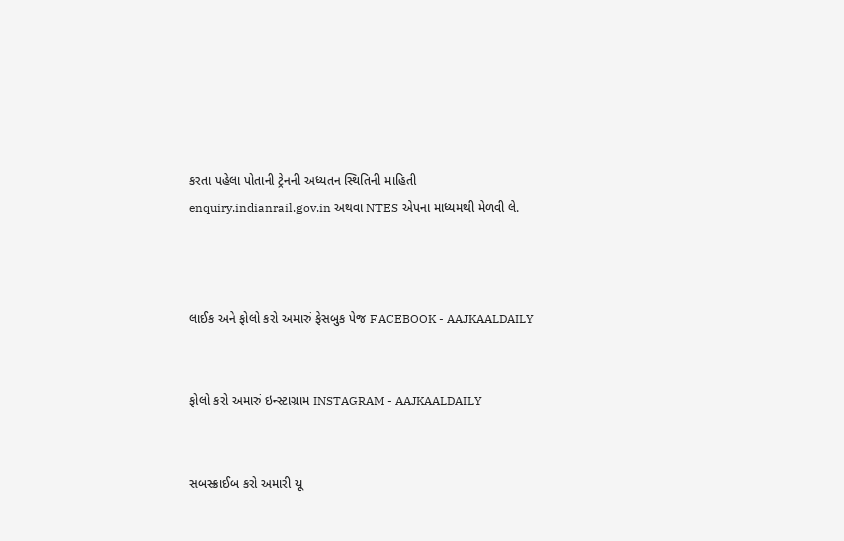કરતા પહેલા પોતાની ટ્રેનની અધ્યતન સ્થિતિની માહિતી enquiry.indianrail.gov.in અથવા NTES એપના માધ્યમથી મેળવી લે.



લાઈક અને ફોલો કરો અમારું ફેસબુક પેજ FACEBOOK - AAJKAALDAILY


ફોલો કરો અમારું ઇન્સ્ટાગ્રામ INSTAGRAM - AAJKAALDAILY


સબસ્ક્રાઈબ કરો અમારી યૂ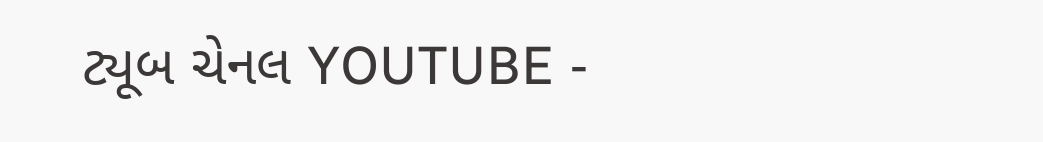ટ્યૂબ ચેનલ YOUTUBE -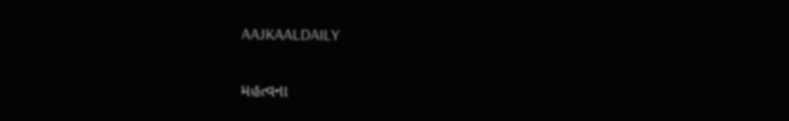AAJKAALDAILY


મહત્વના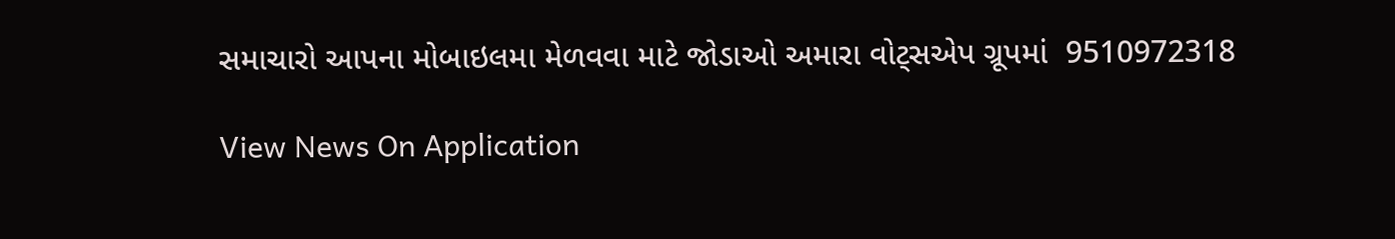સમાચારો આપના મોબાઇલમા મેળવવા માટે જોડાઓ અમારા વોટ્સએપ ગ્રૂપમાં  9510972318

View News On Application